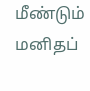மீண்டும் மனிதப்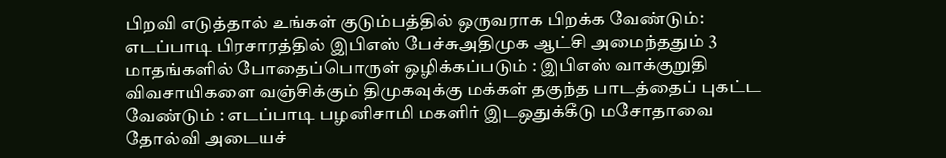பிறவி எடுத்தால் உங்கள் குடும்பத்தில் ஒருவராக பிறக்க வேண்டும்: எடப்பாடி பிரசாரத்தில் இபிஎஸ் பேச்சுஅதிமுக ஆட்சி அமைந்ததும் 3 மாதங்களில் போதைப்பொருள் ஒழிக்கப்படும் : இபிஎஸ் வாக்குறுதி விவசாயிகளை வஞ்சிக்கும் திமுகவுக்கு மக்கள் தகுந்த பாடத்தைப் புகட்ட வேண்டும் : எடப்பாடி பழனிசாமி மகளிர் இடஒதுக்கீடு மசோதாவை தோல்வி அடையச்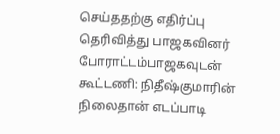செய்ததற்கு எதிர்ப்பு தெரிவித்து பாஜகவினர் போராட்டம்பாஜகவுடன் கூட்டணி: நிதீஷ்குமாரின் நிலைதான் எடப்பாடி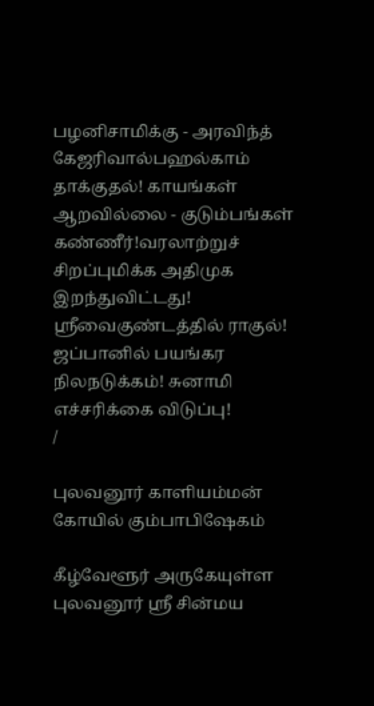பழனிசாமிக்கு - அரவிந்த் கேஜரிவால்பஹல்காம் தாக்குதல்! காயங்கள் ஆறவில்லை - குடும்பங்கள் கண்ணீர்!வரலாற்றுச் சிறப்புமிக்க அதிமுக இறந்துவிட்டது! ஸ்ரீவைகுண்டத்தில் ராகுல்! ஜப்பானில் பயங்கர நிலநடுக்கம்! சுனாமி எச்சரிக்கை விடுப்பு!
/

புலவனூர் காளியம்மன் கோயில் கும்பாபிஷேகம்

கீழ்வேளூர் அருகேயுள்ள புலவனூர் ஸ்ரீ சின்மய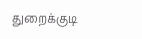துறைக்குடி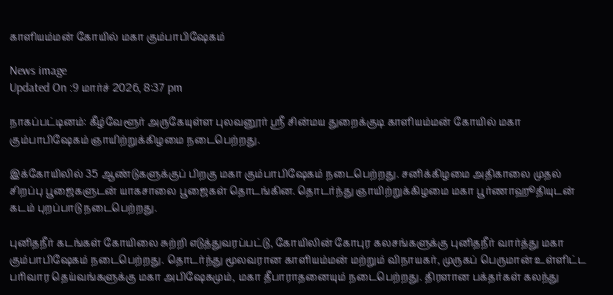காளியம்மன் கோயில் மகா கும்பாபிஷேகம்

News image
Updated On :9 மார்ச் 2026, 8:37 pm

நாகப்பட்டினம்: கீழ்வேளூர் அருகேயுள்ள புலவனூர் ஸ்ரீ சின்மய துறைக்குடி காளியம்மன் கோயில் மகா கும்பாபிஷேகம் ஞாயிற்றுக்கிழமை நடைபெற்றது.

இக்கோயிலில் 35 ஆண்டுகளுக்குப் பிறகு மகா கும்பாபிஷேகம் நடைபெற்றது. சனிக்கிழமை அதிகாலை முதல் சிறப்பு பூஜைகளுடன் யாகசாலை பூஜைகள் தொடங்கின. தொடர்ந்து ஞாயிற்றுக்கிழமை மகா பூர்ணாஹூதியுடன் கடம் புறப்பாடு நடைபெற்றது.

புனிதநீர் கடங்கள் கோயிலை சுற்றி எடுத்துவரப்பட்டு, கோயிலின் கோபுர கலசங்களுக்கு புனிதநீர் வார்த்து மகா கும்பாபிஷேகம் நடைபெற்றது. தொடர்ந்து மூலவரான காளியம்மன் மற்றும் விநாயகர், முருகப் பெருமான் உள்ளிட்ட பரிவார தெய்வங்களுக்கு மகா அபிஷேகமும், மகா தீபாராதனையும் நடைபெற்றது. திரளான பக்தர்கள் கலந்து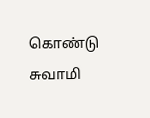கொண்டு சுவாமி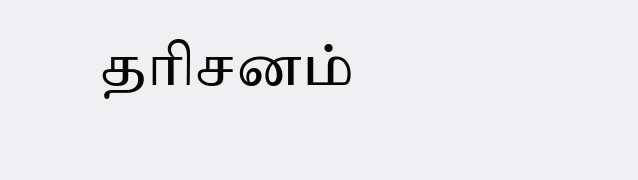தரிசனம்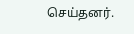செய்தனர்.